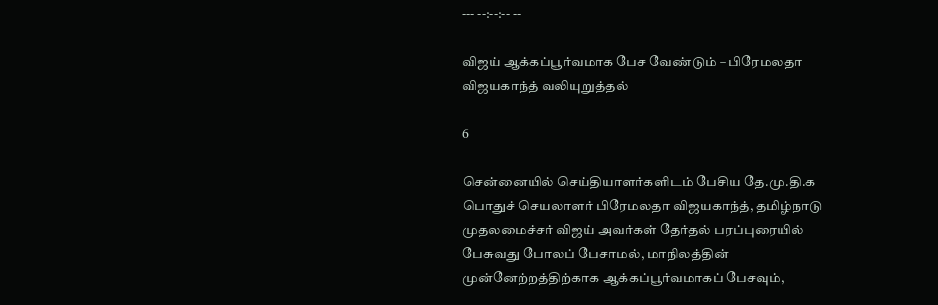--- --:--:-- --

விஜய் ஆக்கப்பூர்வமாக பேச வேண்டும் – பிரேமலதா விஜயகாந்த் வலியுறுத்தல்

6

சென்னையில் செய்தியாளர்களிடம் பேசிய தே.மு.தி.க பொதுச் செயலாளர் பிரேமலதா விஜயகாந்த், தமிழ்நாடு முதலமைச்சர் விஜய் அவர்கள் தேர்தல் பரப்புரையில் பேசுவது போலப் பேசாமல், மாநிலத்தின் முன்னேற்றத்திற்காக ஆக்கப்பூர்வமாகப் பேசவும்,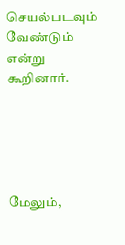செயல்படவும் வேண்டும் என்று கூறினார்.





மேலும்,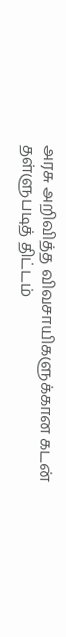அரசு அறிவித்த விவசாயிகளுக்கான கடன் தள்ளுபடித் திட்டம்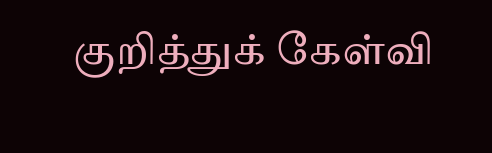குறித்துக் கேள்வி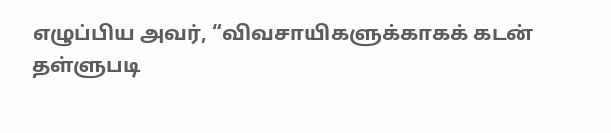எழுப்பிய அவர், “விவசாயிகளுக்காகக் கடன் தள்ளுபடி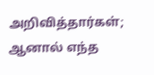அறிவித்தார்கள்; ஆனால் எந்த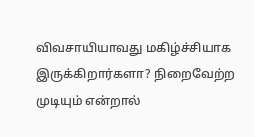விவசாயியாவது மகிழ்ச்சியாக இருக்கிறார்களா? நிறைவேற்ற முடியும் என்றால்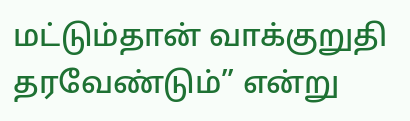மட்டும்தான் வாக்குறுதி தரவேண்டும்” என்று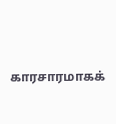காரசாரமாகக்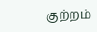குற்றம்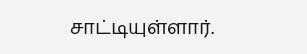சாட்டியுள்ளார்.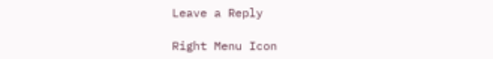Leave a Reply

Right Menu Icon